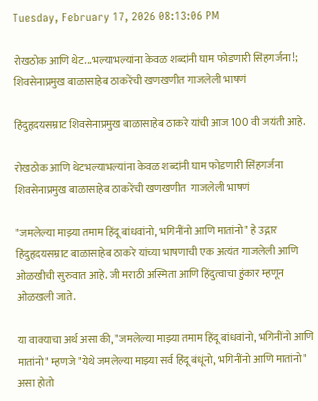Tuesday, February 17, 2026 08:13:06 PM

रोखठोक आणि थेट...भल्याभल्यांना केवळ शब्दांनी घाम फोडणारी सिंहगर्जना!; शिवसेनाप्रमुख बाळासाहेब ठाकरेंची खणखणीत गाजलेली भाषणं

हिंदुहृदयसम्राट शिवसेनाप्रमुख बाळासाहेब ठाकरे यांची आज 100 वी जयंती आहे.

रोखठोक आणि थेटभल्याभल्यांना केवळ शब्दांनी घाम फोडणारी सिंहगर्जना शिवसेनाप्रमुख बाळासाहेब ठाकरेंची खणखणीत  गाजलेली भाषणं

"जमलेल्या माझ्या तमाम हिंदू बांधवांनो, भगिनींनो आणि मातांनो" हे उद्गार हिंदुहृदयसम्राट बाळासाहेब ठाकरे यांच्या भाषणाची एक अत्यंत गाजलेली आणि ओळखीची सुरुवात आहे. जी मराठी अस्मिता आणि हिंदुत्वाचा हुंकार म्हणून ओळखली जाते.

या वाक्याचा अर्थ असा की, "जमलेल्या माझ्या तमाम हिंदू बांधवांनो, भगिनींनो आणि मातांनो" म्हणजे "येथे जमलेल्या माझ्या सर्व हिंदू बंधूंनो, भगिनींनो आणि मातांनो" असा होतो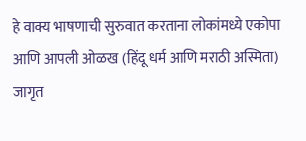हे वाक्य भाषणाची सुरुवात करताना लोकांमध्ये एकोपा आणि आपली ओळख (हिंदू धर्म आणि मराठी अस्मिता) जागृत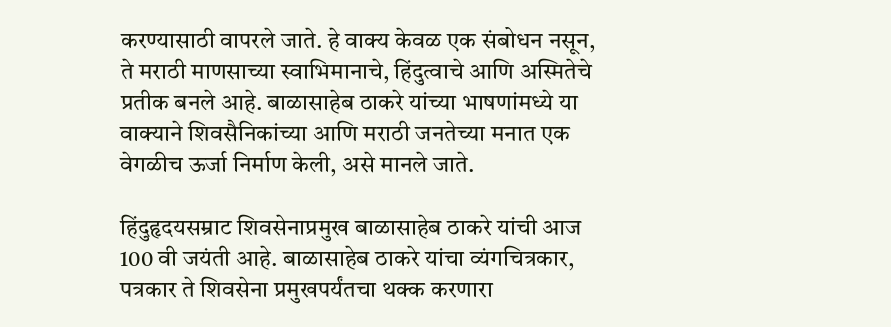करण्यासाठी वापरले जाते. हे वाक्य केवळ एक संबोधन नसून, ते मराठी माणसाच्या स्वाभिमानाचे, हिंदुत्वाचे आणि अस्मितेचे प्रतीक बनले आहे. बाळासाहेब ठाकरे यांच्या भाषणांमध्ये या वाक्याने शिवसैनिकांच्या आणि मराठी जनतेच्या मनात एक वेगळीच ऊर्जा निर्माण केली, असे मानले जाते.

हिंदुहृदयसम्राट शिवसेनाप्रमुख बाळासाहेब ठाकरे यांची आज 100 वी जयंती आहे. बाळासाहेब ठाकरे यांचा व्यंगचित्रकार, पत्रकार ते शिवसेना प्रमुखपर्यंतचा थक्क करणारा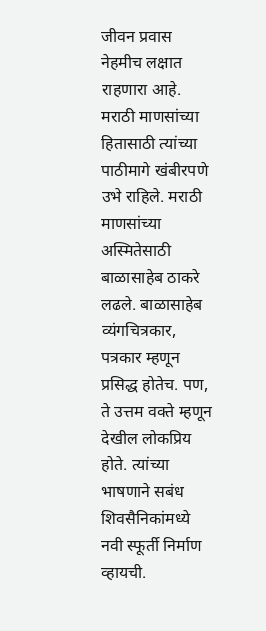जीवन प्रवास नेहमीच लक्षात राहणारा आहे. मराठी माणसांच्या हितासाठी त्यांच्या पाठीमागे खंबीरपणे उभे राहिले. मराठी माणसांच्या अस्मितेसाठी बाळासाहेब ठाकरे लढले. बाळासाहेब व्यंगचित्रकार, पत्रकार म्हणून प्रसिद्ध होतेच. पण, ते उत्तम वक्ते म्हणून देखील लोकप्रिय होते. त्यांच्या भाषणाने सबंध शिवसैनिकांमध्ये नवी स्फूर्ती निर्माण व्हायची.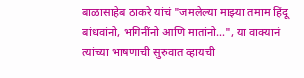बाळासाहेब ठाकरे यांचं "जमलेल्या माझ्या तमाम हिंदू बांधवांनो, भगिनींनो आणि मातांनो…", या वाक्यानं त्यांच्या भाषणाची सुरुवात व्हायची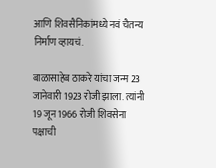आणि शिवसैनिकांमध्ये नवं चैतन्य निर्माण व्हायचं.

बाळासाहेब ठाकरे यांचा जन्म 23 जानेवारी 1923 रोजी झाला. त्यांनी 19 जून 1966 रोजी शिवसेना पक्षाची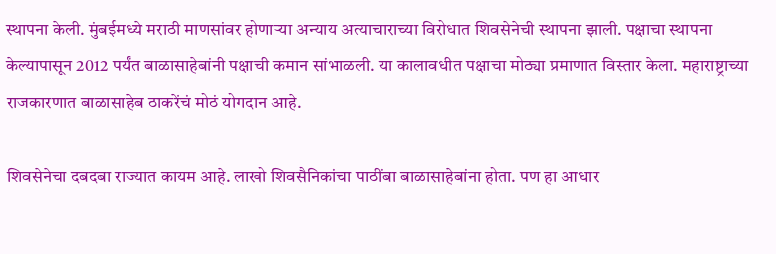स्थापना केली. मुंबईमध्ये मराठी माणसांवर होणाऱ्या अन्याय अत्याचाराच्या विरोधात शिवसेनेची स्थापना झाली. पक्षाचा स्थापना केल्यापासून 2012 पर्यंत बाळासाहेबांनी पक्षाची कमान सांभाळली. या कालावधीत पक्षाचा मोठ्या प्रमाणात विस्तार केला. महाराष्ट्राच्या राजकारणात बाळासाहेब ठाकरेंचं मोठं योगदान आहे.

शिवसेनेचा दबदबा राज्यात कायम आहे. लाखो शिवसैनिकांचा पाठींबा बाळासाहेबांना होता. पण हा आधार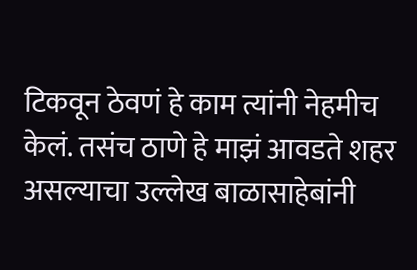टिकवून ठेवणं हे काम त्यांनी नेहमीच केलं. तसंच ठाणे हे माझं आवडते शहर असल्याचा उल्लेख बाळासाहेबांनी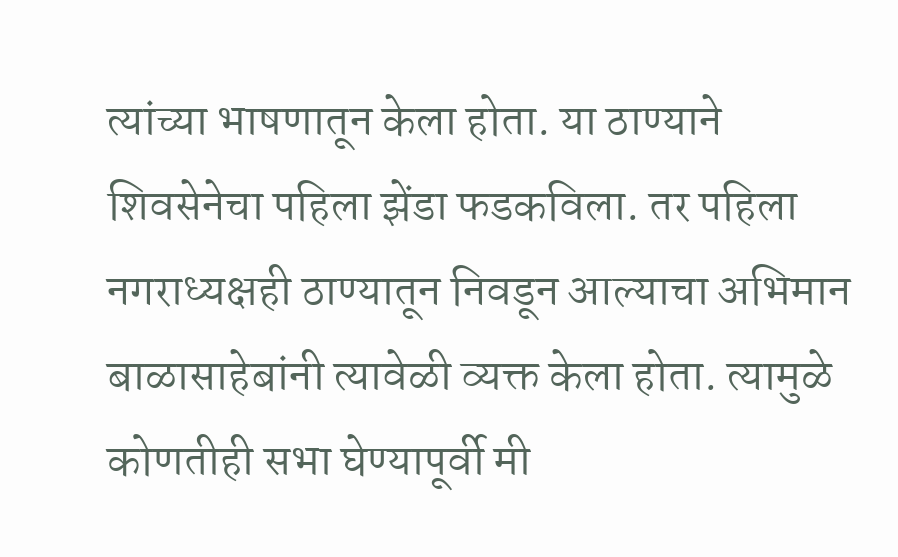त्यांच्या भाषणातून केला होता. या ठाण्याने शिवसेनेचा पहिला झेंडा फडकविला. तर पहिला नगराध्यक्षही ठाण्यातून निवडून आल्याचा अभिमान बाळासाहेबांनी त्यावेळी व्यक्त केला होता. त्यामुळे कोणतीही सभा घेण्यापूर्वी मी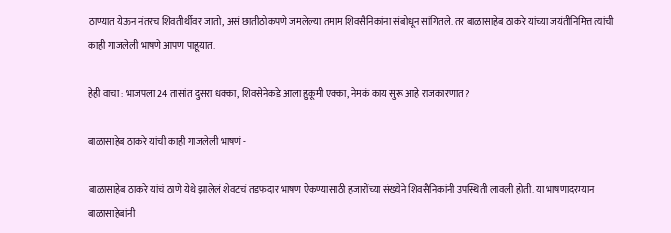ठाण्यात येऊन नंतरच शिवतीर्थीवर जातो, असं छातीठोकपणे जमलेल्या तमाम शिवसैनिकांना संबोधून सांगितले. तर बाळासाहेब ठाकरे यांच्या जयंतीनिमित्त त्यांची काही गाजलेली भाषणे आपण पाहूयात.

हेही वाचा : भाजपला 24 तासांत दुसरा धक्का, शिवसेनेकडे आला हुकूमी एक्का, नेमकं काय सुरू आहे राजकारणात?

बाळासाहेब ठाकरे यांची काही गाजलेली भाषणं -

बाळासाहेब ठाकरे यांचं ठाणे येथे झालेलं शेवटचं तडफदार भाषण ऐकण्यासाठी हजारोंच्या संख्येने शिवसैनिकांनी उपस्थिती लावली होती. या भाषणादरम्यान बाळासाहेबांनी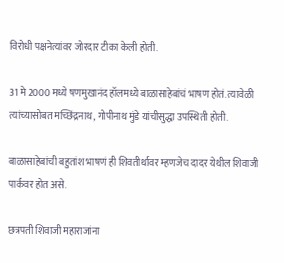विरोधी पक्षनेत्यांवर जोरदार टीका केली होती.

31 मे 2000 मध्ये षणमुखानंद हॉलमध्ये बाळासाहेबांचं भाषण होतं. त्यावेळी त्यांच्यासोबत मच्छिंद्रनाथ, गोपीनाथ मुंडे यांचीसुद्धा उपस्थिती होती.

बाळासाहेबांची बहुतांश भाषणं ही शिवतीर्थावर म्हणजेच दादर येथील शिवाजी पार्कवर होत असे.

छत्रपती शिवाजी महाराजांना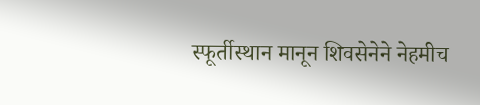स्फूर्तीस्थान मानून शिवसेनेने नेहमीच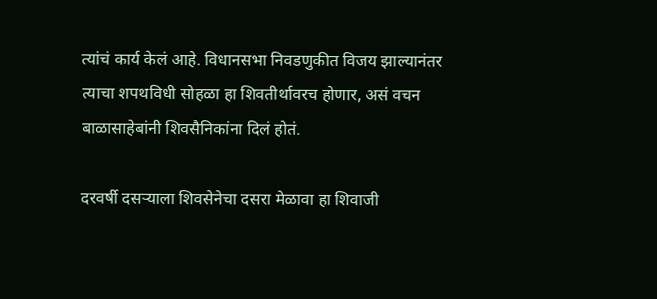त्यांचं कार्य केलं आहे. विधानसभा निवडणुकीत विजय झाल्यानंतर त्याचा शपथविधी सोहळा हा शिवतीर्थावरच होणार, असं वचन बाळासाहेबांनी शिवसैनिकांना दिलं होतं.

दरवर्षी दसऱ्याला शिवसेनेचा दसरा मेळावा हा शिवाजी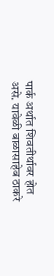पार्क अर्थात शिवतीर्थावर होत असे. यावेळी बाळासाहेब ठाकरे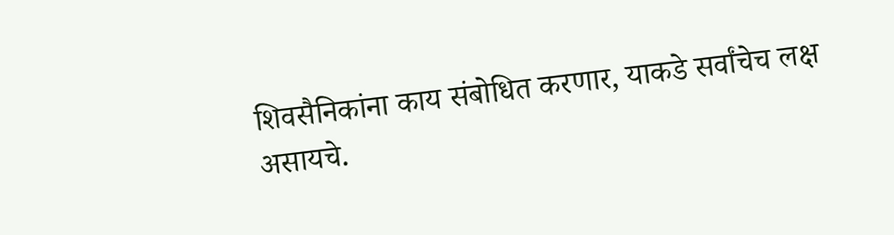शिवसैनिकांना काय संबोधित करणार, याकडे सर्वांचेच लक्ष असायचे.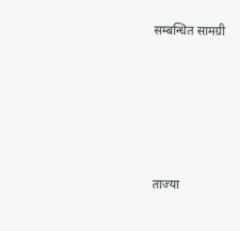सम्बन्धित सामग्री





ताज्या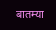बातम्या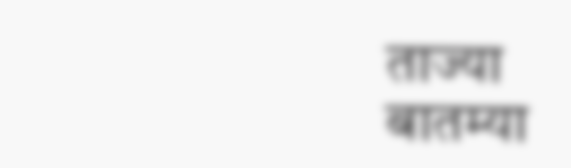ताज्या बातम्या